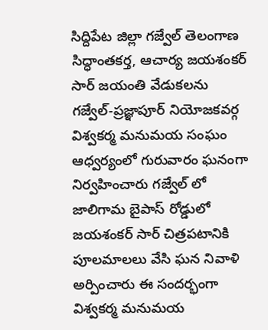సిద్దిపేట జిల్లా గజ్వేల్ తెలంగాణ సిద్ధాంతకర్త, ఆచార్య జయశంకర్ సార్ జయంతి వేడుకలను గజ్వేల్-ప్రజ్ఞాపూర్ నియోజకవర్గ విశ్వకర్మ మనుమయ సంఘం ఆధ్వర్యంలో గురువారం ఘనంగా నిర్వహించారు గజ్వేల్ లో జాలిగామ బైపాస్ రోడ్డులో జయశంకర్ సార్ చిత్రపటానికి పూలమాలలు వేసి ఘన నివాళి అర్పించారు ఈ సందర్భంగా విశ్వకర్మ మనుమయ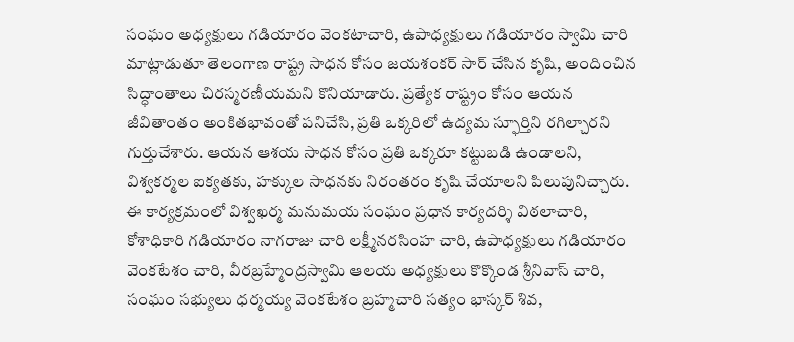సంఘం అధ్యక్షులు గడియారం వెంకటాచారి, ఉపాధ్యక్షులు గడియారం స్వామి చారి మాట్లాడుతూ తెలంగాణ రాష్ట్ర సాధన కోసం జయశంకర్ సార్ చేసిన కృషి, అందించిన సిద్ధాంతాలు చిరస్మరణీయమని కొనియాడారు. ప్రత్యేక రాష్ట్రం కోసం ఆయన జీవితాంతం అంకితభావంతో పనిచేసి, ప్రతి ఒక్కరిలో ఉద్యమ స్ఫూర్తిని రగిల్చారని గుర్తుచేశారు. ఆయన ఆశయ సాధన కోసం ప్రతి ఒక్కరూ కట్టుబడి ఉండాలని, విశ్వకర్మల ఐక్యతకు, హక్కుల సాధనకు నిరంతరం కృషి చేయాలని పిలుపునిచ్చారు.
ఈ కార్యక్రమంలో విశ్వఖర్మ మనుమయ సంఘం ప్రధాన కార్యదర్శి విఠలాచారి, కోశాధికారి గడియారం నాగరాజు చారి లక్ష్మీనరసింహ చారి, ఉపాధ్యక్షులు గడియారం వెంకటేశం చారి, వీరబ్రహ్మేంద్రస్వామి ఆలయ అధ్యక్షులు కొక్కొండ శ్రీనివాస్ చారి, సంఘం సభ్యులు ధర్మయ్య వెంకటేశం బ్రహ్మచారి సత్యం భాస్కర్ శివ,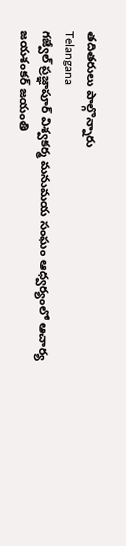తదితరులు పాల్గొన్నారు
Telangana
గజ్వేల్ ప్రజ్ఞాపూర్ విశ్వకర్మ మనుమయ సంఘం ఆధ్వర్యంలో ఆచార్య జయశంకర్ జయంతి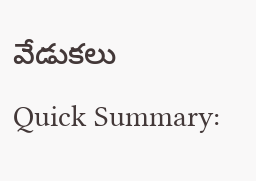వేడుకలు
Quick Summary: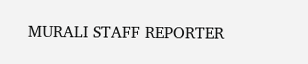MURALI STAFF REPORTER